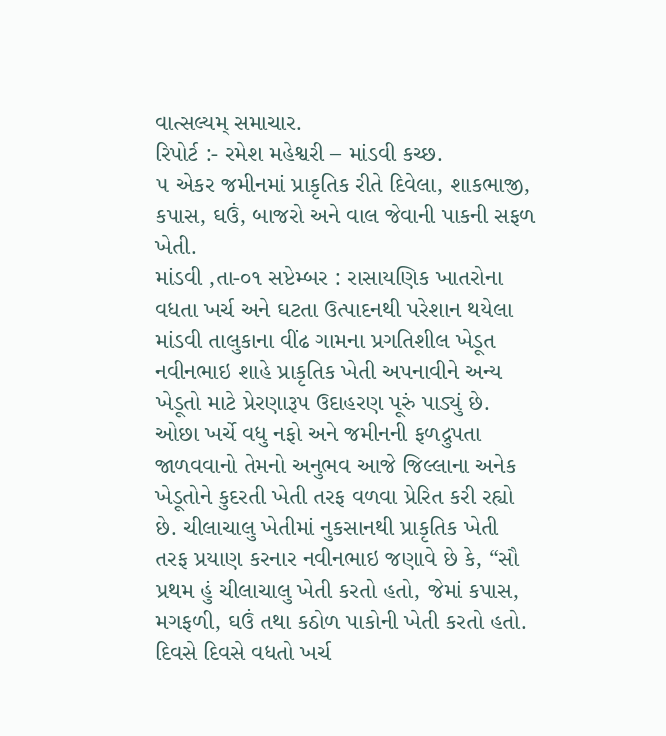વાત્સલ્યમ્ સમાચાર.
રિપોર્ટ :- રમેશ મહેશ્વરી – માંડવી કચ્છ.
૫ એકર જમીનમાં પ્રાકૃતિક રીતે દિવેલા, શાકભાજી, કપાસ, ઘઉં, બાજરો અને વાલ જેવાની પાકની સફળ ખેતી.
માંડવી ,તા-૦૧ સપ્ટેમ્બર : રાસાયણિક ખાતરોના વધતા ખર્ચ અને ઘટતા ઉત્પાદનથી પરેશાન થયેલા માંડવી તાલુકાના વીંઢ ગામના પ્રગતિશીલ ખેડૂત નવીનભાઇ શાહે પ્રાકૃતિક ખેતી અપનાવીને અન્ય ખેડૂતો માટે પ્રેરણારૂપ ઉદાહરણ પૂરું પાડ્યું છે. ઓછા ખર્ચે વધુ નફો અને જમીનની ફળદ્રુપતા જાળવવાનો તેમનો અનુભવ આજે જિલ્લાના અનેક ખેડૂતોને કુદરતી ખેતી તરફ વળવા પ્રેરિત કરી રહ્યો છે. ચીલાચાલુ ખેતીમાં નુકસાનથી પ્રાકૃતિક ખેતી તરફ પ્રયાણ કરનાર નવીનભાઇ જણાવે છે કે, “સૌ પ્રથમ હું ચીલાચાલુ ખેતી કરતો હતો, જેમાં કપાસ, મગફળી, ઘઉં તથા કઠોળ પાકોની ખેતી કરતો હતો. દિવસે દિવસે વધતો ખર્ચ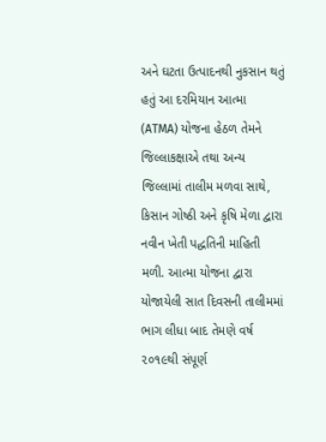અને ઘટતા ઉત્પાદનથી નુકસાન થતું હતું આ દરમિયાન આત્મા (ATMA) યોજના હેઠળ તેમને જિલ્લાકક્ષાએ તથા અન્ય જિલ્લામાં તાલીમ મળવા સાથે, કિસાન ગોષ્ઠી અને કૃષિ મેળા દ્વારા નવીન ખેતી પદ્ધતિની માહિતી મળી. આત્મા યોજના દ્વારા યોજાયેલી સાત દિવસની તાલીમમાં ભાગ લીધા બાદ તેમણે વર્ષ ૨૦૧૯થી સંપૂર્ણ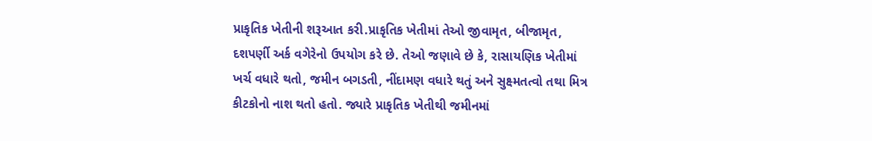પ્રાકૃતિક ખેતીની શરૂઆત કરી.પ્રાકૃતિક ખેતીમાં તેઓ જીવામૃત, બીજામૃત, દશપર્ણી અર્ક વગેરેનો ઉપયોગ કરે છે. તેઓ જણાવે છે કે, રાસાયણિક ખેતીમાં ખર્ચ વધારે થતો, જમીન બગડતી, નીંદામણ વધારે થતું અને સુક્ષ્મતત્વો તથા મિત્ર કીટકોનો નાશ થતો હતો. જ્યારે પ્રાકૃતિક ખેતીથી જમીનમાં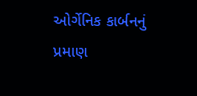ઓર્ગેનિક કાર્બનનું પ્રમાણ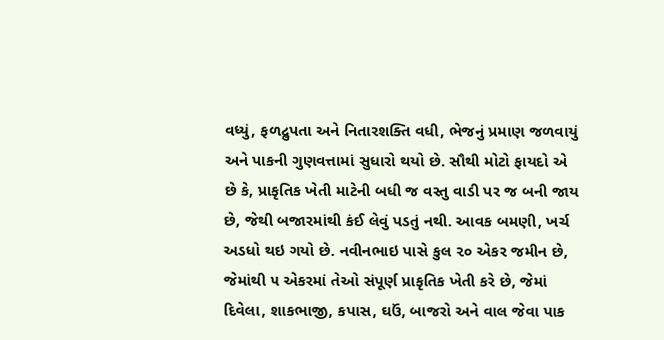વધ્યું, ફળદ્રુપતા અને નિતારશક્તિ વધી, ભેજનું પ્રમાણ જળવાયું અને પાકની ગુણવત્તામાં સુધારો થયો છે. સૌથી મોટો ફાયદો એ છે કે, પ્રાકૃતિક ખેતી માટેની બધી જ વસ્તુ વાડી પર જ બની જાય છે, જેથી બજારમાંથી કંઈ લેવું પડતું નથી. આવક બમણી, ખર્ચ અડધો થઇ ગયો છે. નવીનભાઇ પાસે કુલ ૨૦ એકર જમીન છે, જેમાંથી ૫ એકરમાં તેઓ સંપૂર્ણ પ્રાકૃતિક ખેતી કરે છે, જેમાં દિવેલા, શાકભાજી, કપાસ, ઘઉં, બાજરો અને વાલ જેવા પાક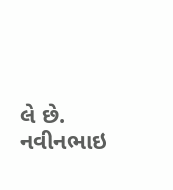લે છે. નવીનભાઇ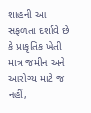શાહની આ સફળતા દર્શાવે છે કે પ્રાકૃતિક ખેતી માત્ર જમીન અને આરોગ્ય માટે જ નહીં,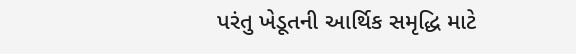પરંતુ ખેડૂતની આર્થિક સમૃદ્ધિ માટે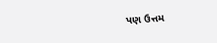પણ ઉત્તમ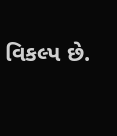વિકલ્પ છે.